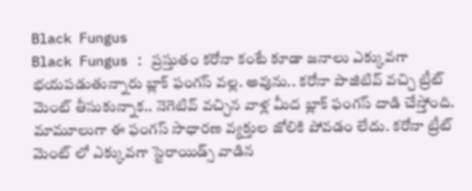Black Fungus
Black Fungus : ప్రస్తుతం కరోనా కంటే కూడా జనాలు ఎక్కువగా భయపడుతున్నారు బ్లాక్ ఫంగస్ వల్ల. అవును.. కరోనా పాజిటివ్ వచ్చి ట్రీట్ మెంట్ తీసుకున్నాక.. నెగెటివ్ వచ్చిన వాళ్ల మీద బ్లాక్ ఫంగస్ దాడి చేస్తోంది. మామూలుగా ఈ ఫంగస్ సాధారణ వ్యక్తుల జోలికి పోవడం లేదు. కరోనా ట్రీట్ మెంట్ లో ఎక్కువగా స్టెరాయిడ్స్ వాడిన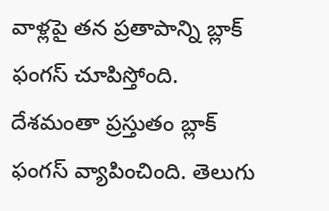వాళ్లపై తన ప్రతాపాన్ని బ్లాక్ ఫంగస్ చూపిస్తోంది. దేశమంతా ప్రస్తుతం బ్లాక్ ఫంగస్ వ్యాపించింది. తెలుగు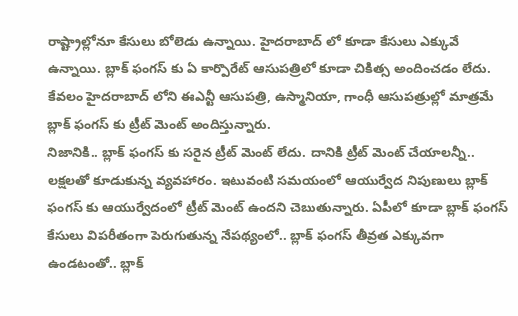రాష్ట్రాల్లోనూ కేసులు బోలెడు ఉన్నాయి. హైదరాబాద్ లో కూడా కేసులు ఎక్కువే ఉన్నాయి. బ్లాక్ ఫంగస్ కు ఏ కార్పొరేట్ ఆసుపత్రిలో కూడా చికిత్స అందించడం లేదు. కేవలం హైదరాబాద్ లోని ఈఎన్టీ ఆసుపత్రి, ఉస్మానియా, గాంధీ ఆసుపత్రుల్లో మాత్రమే బ్లాక్ ఫంగస్ కు ట్రీట్ మెంట్ అందిస్తున్నారు.
నిజానికి.. బ్లాక్ ఫంగస్ కు సరైన ట్రీట్ మెంట్ లేదు. దానికి ట్రీట్ మెంట్ చేయాలన్నీ.. లక్షలతో కూడుకున్న వ్యవహారం. ఇటువంటి సమయంలో ఆయుర్వేద నిపుణులు బ్లాక్ ఫంగస్ కు ఆయుర్వేదంలో ట్రీట్ మెంట్ ఉందని చెబుతున్నారు. ఏపీలో కూడా బ్లాక్ ఫంగస్ కేసులు విపరీతంగా పెరుగుతున్న నేపథ్యంలో.. బ్లాక్ ఫంగస్ తీవ్రత ఎక్కువగా ఉండటంతో.. బ్లాక్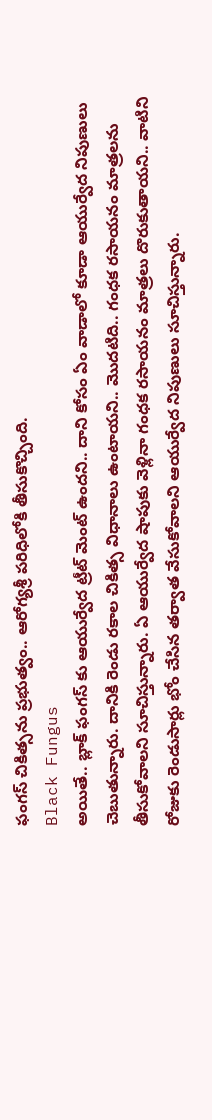ఫంగస్ చికిత్సను ప్రభుత్వం.. ఆరోగ్యశ్రీ పరిధిలోకి తీసుకొచ్చింది.
Black Fungus
అయితే.. బ్లాక్ ఫంగస్ కు ఆయుర్వేద ట్రీట్ మెంట్ ఉందని.. దాని కోసం ఏం వాడాలో కూడా ఆయుర్వేద నిపుణులు చెబుతున్నారు. దానికి రెండు రకాల చికిత్స విధానాలు ఉంటాయని.. మొదటిది.. గంధక రసాయనం మాత్రలను తీసుకోవాలని సూచిస్తున్నారు. ఏ ఆయుర్వేద షాపుకు వెళ్లినా గంధక రసాయనం మాత్రలు దొరుకుతాయని.. వాటిని రోజుకు రెండుసార్లు భోం చేసిన తర్వాత వేసుకోవాలని ఆయుర్వేద నిపుణులు సూచిస్తున్నారు.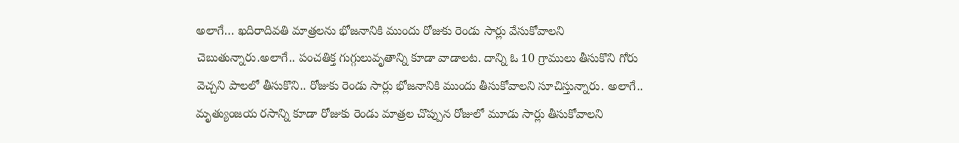అలాగే… ఖదిరాదివతి మాత్రలను భోజనానికి ముందు రోజుకు రెండు సార్లు వేసుకోవాలని చెబుతున్నారు.అలాగే.. పంచతిక్త గుగ్గులువృతాన్ని కూడా వాడాలట. దాన్ని ఓ 10 గ్రాములు తీసుకొని గోరు వెచ్చని పాలలో తీసుకొని.. రోజుకు రెండు సార్లు భోజనానికి ముందు తీసుకోవాలని సూచిస్తున్నారు. అలాగే.. మృత్యుంజయ రసాన్ని కూడా రోజుకు రెండు మాత్రల చొప్పున రోజులో మూడు సార్లు తీసుకోవాలని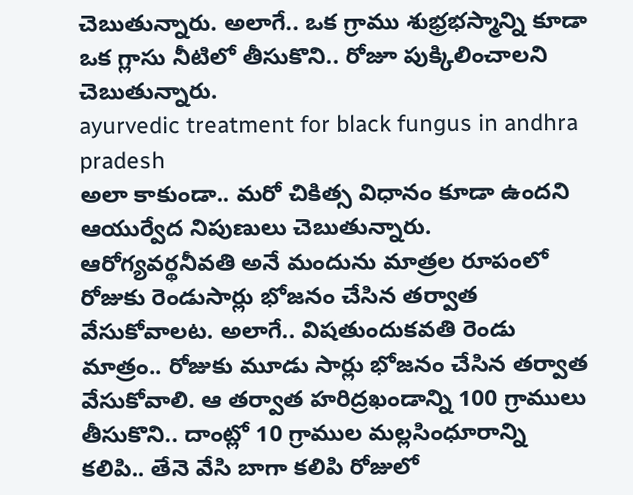చెబుతున్నారు. అలాగే.. ఒక గ్రాము శుభ్రభస్మాన్ని కూడా ఒక గ్లాసు నీటిలో తీసుకొని.. రోజూ పుక్కిలించాలని చెబుతున్నారు.
ayurvedic treatment for black fungus in andhra pradesh
అలా కాకుండా.. మరో చికిత్స విధానం కూడా ఉందని ఆయుర్వేద నిపుణులు చెబుతున్నారు. ఆరోగ్యవర్థనీవతి అనే మందును మాత్రల రూపంలో రోజుకు రెండుసార్లు భోజనం చేసిన తర్వాత వేసుకోవాలట. అలాగే.. విషతుందుకవతి రెండు మాత్రం.. రోజుకు మూడు సార్లు భోజనం చేసిన తర్వాత వేసుకోవాలి. ఆ తర్వాత హరిద్రఖండాన్ని 100 గ్రాములు తీసుకొని.. దాంట్లో 10 గ్రాముల మల్లసింధూరాన్ని కలిపి.. తేనె వేసి బాగా కలిపి రోజులో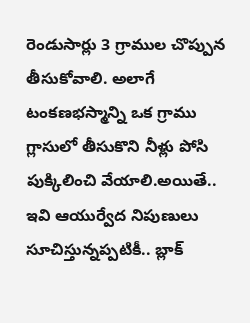రెండుసార్లు 3 గ్రాముల చొప్పున తీసుకోవాలి. అలాగే టంకణభస్మాన్ని ఒక గ్రాము గ్లాసులో తీసుకొని నీళ్లు పోసి పుక్కిలించి వేయాలి.అయితే.. ఇవి ఆయుర్వేద నిపుణులు సూచిస్తున్నప్పటికీ.. బ్లాక్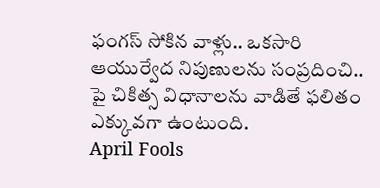ఫంగస్ సోకిన వాళ్లు.. ఒకసారి ఆయుర్వేద నిపుణులను సంప్రదించి.. పై చికిత్స విధానాలను వాడితే ఫలితం ఎక్కువగా ఉంటుంది.
April Fools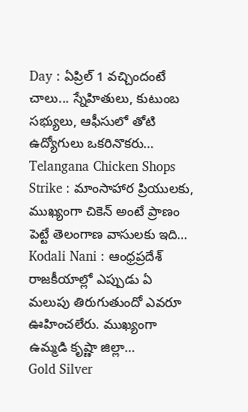Day : ఏప్రిల్ 1 వచ్చిందంటే చాలు... స్నేహితులు, కుటుంబ సభ్యులు, ఆఫీసులో తోటి ఉద్యోగులు ఒకరినొకరు…
Telangana Chicken Shops Strike : మాంసాహార ప్రియులకు, ముఖ్యంగా చికెన్ అంటే ప్రాణం పెట్టే తెలంగాణ వాసులకు ఇది…
Kodali Nani : ఆంధ్రప్రదేశ్ రాజకీయాల్లో ఎప్పుడు ఏ మలుపు తిరుగుతుందో ఎవరూ ఊహించలేరు. ముఖ్యంగా ఉమ్మడి కృష్ణా జిల్లా…
Gold Silver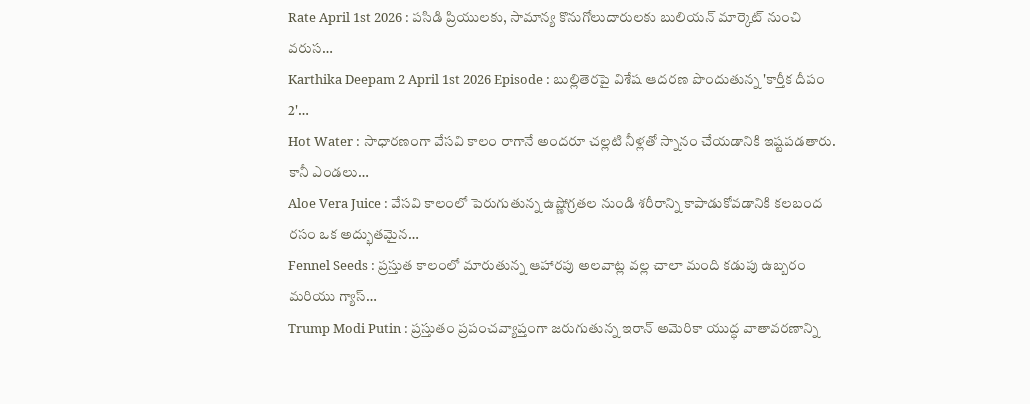Rate April 1st 2026 : పసిడి ప్రియులకు, సామాన్య కొనుగోలుదారులకు బులియన్ మార్కెట్ నుంచి వరుస…
Karthika Deepam 2 April 1st 2026 Episode : బుల్లితెరపై విశేష ఆదరణ పొందుతున్న 'కార్తీక దీపం 2'…
Hot Water : సాధారణంగా వేసవి కాలం రాగానే అందరూ చల్లటి నీళ్లతో స్నానం చేయడానికి ఇష్టపడతారు. కానీ ఎండలు…
Aloe Vera Juice : వేసవి కాలంలో పెరుగుతున్న ఉష్ణోగ్రతల నుండి శరీరాన్ని కాపాడుకోవడానికి కలబంద రసం ఒక అద్భుతమైన…
Fennel Seeds : ప్రస్తుత కాలంలో మారుతున్న ఆహారపు అలవాట్ల వల్ల చాలా మంది కడుపు ఉబ్బరం మరియు గ్యాస్…
Trump Modi Putin : ప్రస్తుతం ప్రపంచవ్యాప్తంగా జరుగుతున్న ఇరాన్ అమెరికా యుద్ధ వాతావరణాన్ని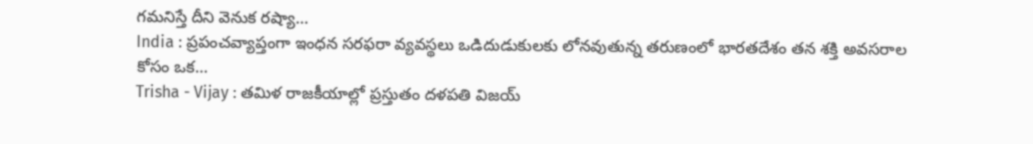గమనిస్తే దీని వెనుక రష్యా…
India : ప్రపంచవ్యాప్తంగా ఇంధన సరఫరా వ్యవస్థలు ఒడిదుడుకులకు లోనవుతున్న తరుణంలో భారతదేశం తన శక్తి అవసరాల కోసం ఒక…
Trisha - Vijay : తమిళ రాజకీయాల్లో ప్రస్తుతం దళపతి విజయ్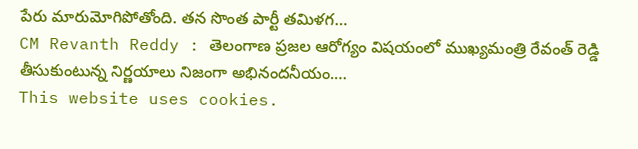పేరు మారుమోగిపోతోంది. తన సొంత పార్టీ తమిళగ…
CM Revanth Reddy : తెలంగాణ ప్రజల ఆరోగ్యం విషయంలో ముఖ్యమంత్రి రేవంత్ రెడ్డి తీసుకుంటున్న నిర్ణయాలు నిజంగా అభినందనీయం.…
This website uses cookies.